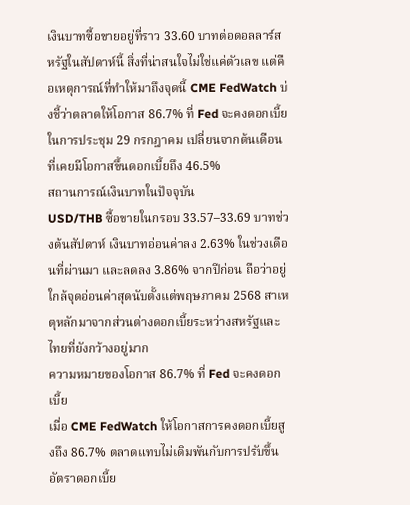เงินบาทซื้อขายอยู่ที่ราว 33.60 บาทต่อดอลลาร์สหรัฐในสัปดาห์นี้ สิ่งที่น่าสนใจไม่ใช่แค่ตัวเลข แต่คือเหตุการณ์ที่ทำให้มาถึงจุดนี้ CME FedWatch บ่งชี้ว่าตลาดให้โอกาส 86.7% ที่ Fed จะคงดอกเบี้ยในการประชุม 29 กรกฎาคม เปลี่ยนจากต้นเดือนที่เคยมีโอกาสขึ้นดอกเบี้ยถึง 46.5%
สถานการณ์เงินบาทในปัจจุบัน
USD/THB ซื้อขายในกรอบ 33.57–33.69 บาทช่วงต้นสัปดาห์ เงินบาทอ่อนค่าลง 2.63% ในช่วงเดือนที่ผ่านมา และลดลง 3.86% จากปีก่อน ถือว่าอยู่ใกล้จุดอ่อนค่าสุดนับตั้งแต่พฤษภาคม 2568 สาเหตุหลักมาจากส่วนต่างดอกเบี้ยระหว่างสหรัฐและไทยที่ยังกว้างอยู่มาก
ความหมายของโอกาส 86.7% ที่ Fed จะคงดอกเบี้ย
เมื่อ CME FedWatch ให้โอกาสการคงดอกเบี้ยสูงถึง 86.7% ตลาดแทบไม่เดิมพันกับการปรับขึ้นอัตราดอกเบี้ย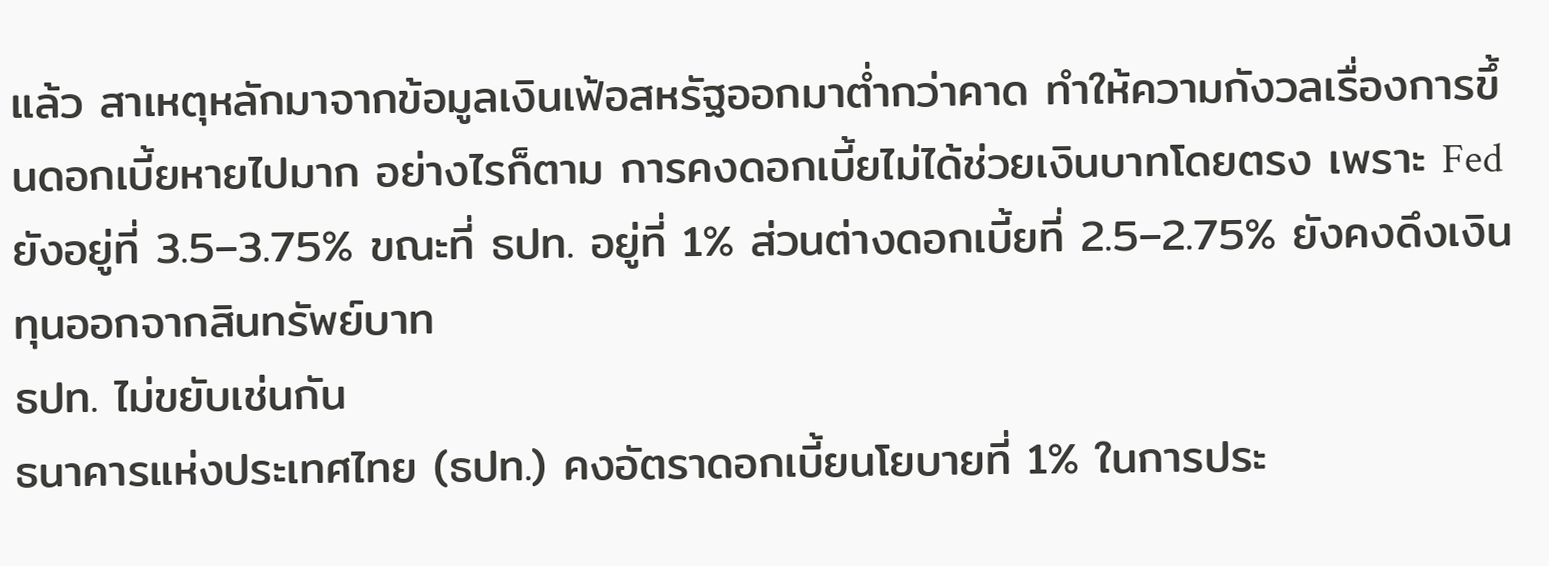แล้ว สาเหตุหลักมาจากข้อมูลเงินเฟ้อสหรัฐออกมาต่ำกว่าคาด ทำให้ความกังวลเรื่องการขึ้นดอกเบี้ยหายไปมาก อย่างไรก็ตาม การคงดอกเบี้ยไม่ได้ช่วยเงินบาทโดยตรง เพราะ Fed ยังอยู่ที่ 3.5–3.75% ขณะที่ ธปท. อยู่ที่ 1% ส่วนต่างดอกเบี้ยที่ 2.5–2.75% ยังคงดึงเงินทุนออกจากสินทรัพย์บาท
ธปท. ไม่ขยับเช่นกัน
ธนาคารแห่งประเทศไทย (ธปท.) คงอัตราดอกเบี้ยนโยบายที่ 1% ในการประ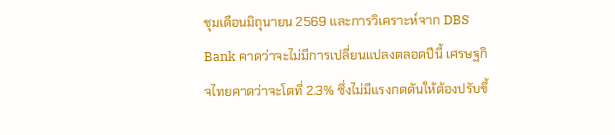ชุมเดือนมิถุนายน 2569 และการวิเคราะห์จาก DBS Bank คาดว่าจะไม่มีการเปลี่ยนแปลงตลอดปีนี้ เศรษฐกิจไทยคาดว่าจะโตที่ 2.3% ซึ่งไม่มีแรงกดดันให้ต้องปรับขึ้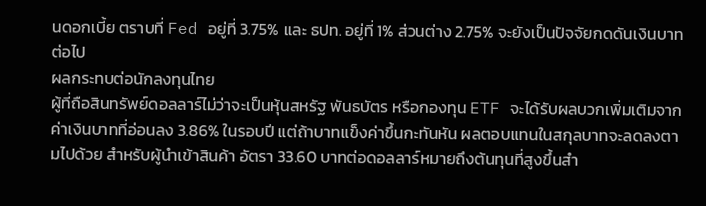นดอกเบี้ย ตราบที่ Fed อยู่ที่ 3.75% และ ธปท. อยู่ที่ 1% ส่วนต่าง 2.75% จะยังเป็นปัจจัยกดดันเงินบาทต่อไป
ผลกระทบต่อนักลงทุนไทย
ผู้ที่ถือสินทรัพย์ดอลลาร์ไม่ว่าจะเป็นหุ้นสหรัฐ พันธบัตร หรือกองทุน ETF จะได้รับผลบวกเพิ่มเติมจากค่าเงินบาทที่อ่อนลง 3.86% ในรอบปี แต่ถ้าบาทแข็งค่าขึ้นกะทันหัน ผลตอบแทนในสกุลบาทจะลดลงตามไปด้วย สำหรับผู้นำเข้าสินค้า อัตรา 33.60 บาทต่อดอลลาร์หมายถึงต้นทุนที่สูงขึ้นสำ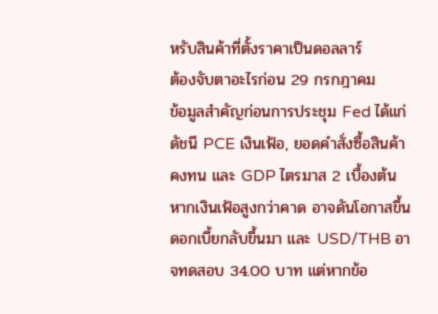หรับสินค้าที่ตั้งราคาเป็นดอลลาร์
ต้องจับตาอะไรก่อน 29 กรกฎาคม
ข้อมูลสำคัญก่อนการประชุม Fed ได้แก่ ดัชนี PCE เงินเฟ้อ, ยอดคำสั่งซื้อสินค้าคงทน และ GDP ไตรมาส 2 เบื้องต้น หากเงินเฟ้อสูงกว่าคาด อาจดันโอกาสขึ้นดอกเบี้ยกลับขึ้นมา และ USD/THB อาจทดสอบ 34.00 บาท แต่หากข้อ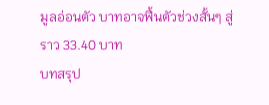มูลอ่อนตัว บาทอาจฟื้นตัวช่วงสั้นๆ สู่ราว 33.40 บาท
บทสรุป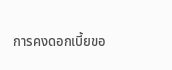การคงดอกเบี้ยขอ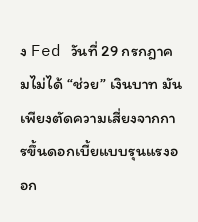ง Fed วันที่ 29 กรกฎาคมไม่ได้ “ช่วย” เงินบาท มันเพียงตัดความเสี่ยงจากการขึ้นดอกเบี้ยแบบรุนแรงออก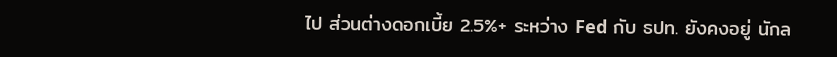ไป ส่วนต่างดอกเบี้ย 2.5%+ ระหว่าง Fed กับ ธปท. ยังคงอยู่ นักล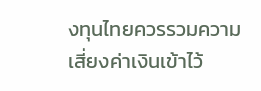งทุนไทยควรรวมความเสี่ยงค่าเงินเข้าไว้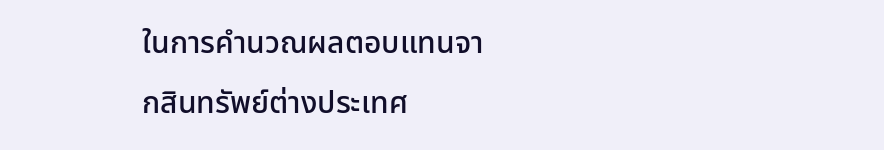ในการคำนวณผลตอบแทนจากสินทรัพย์ต่างประเทศ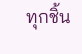ทุกชิ้น